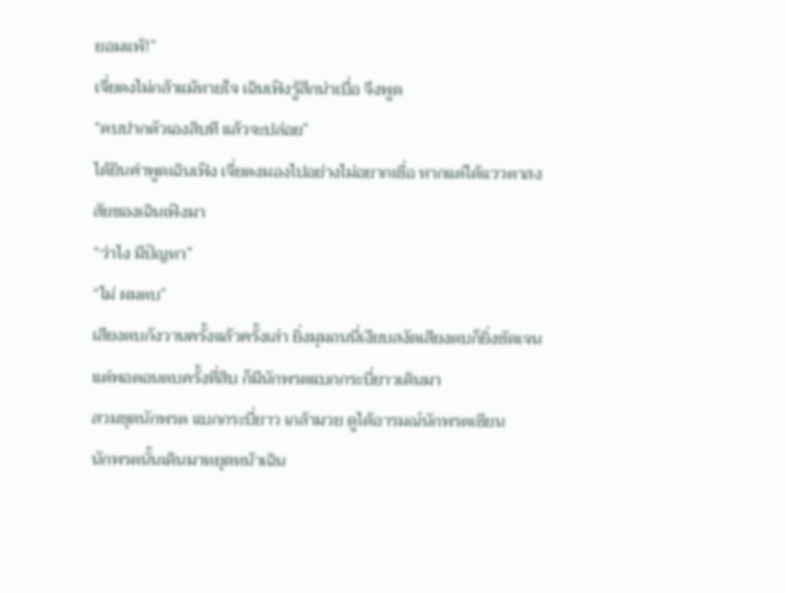ยอมแพ้!”
เจี่ยตงไม่กล้าแม้หายใจ เฉินเฟิงรู้สึกน่าเบื่อ จึงพูด
“ตบปากตัวเองสิบที แล้วจะปล่อย”
ได้ยินคำพูดเฉินเฟิง เจี่ยตงมองไปอย่างไม่อยากเชื่อ หากแต่ได้แววตาสงสัยของเฉินเฟิงมา
“ว่าไง มีปัญหา”
“ไม่ ผมตบ”
เสียงตบกังวานครั้งแล้วครั้งเล่า ยิ่งมุมถนนี่เงียบสงัดเสียงตบก็ยิ่งชัดเจน
แต่พอตอนตบครั้งที่สิบ ก็มีนักพรตแบกกระบี่ยาวเดินมา
สวมชุดนักพรต แบกกระบี่ยาว เกล้ามวย ดูได้อารมณ์นักพรตเซียน
นักพรตนั้นเดินมาหยุดหน้าเฉิน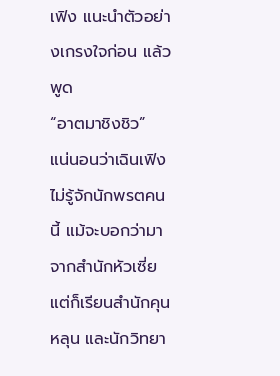เฟิง แนะนำตัวอย่างเกรงใจก่อน แล้วพูด
“อาตมาชิงชิว”
แน่นอนว่าเฉินเฟิงไม่รู้จักนักพรตคนนี้ แม้จะบอกว่ามาจากสำนักหัวเซี่ย แต่ก็เรียนสำนักคุนหลุน และนักวิทยา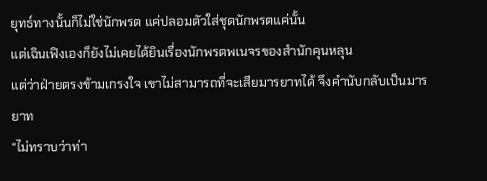ยุทธ์ทางนั้นก็ไม่ใช่นักพรต แค่ปลอมตัวใส่ชุดนักพรตแค่นั้น
แต่เฉินเฟิงเองก็ยังไม่เคยได้ยินเรื่องนักพรตพเนจรของสำนักคุนหลุน
แต่ว่าฝ่ายตรงข้ามเกรงใจ เขาไม่สามารถที่จะเสียมารยาทได้ จึงคำนับกลับเป็นมารยาท
“ไม่ทราบว่าท่า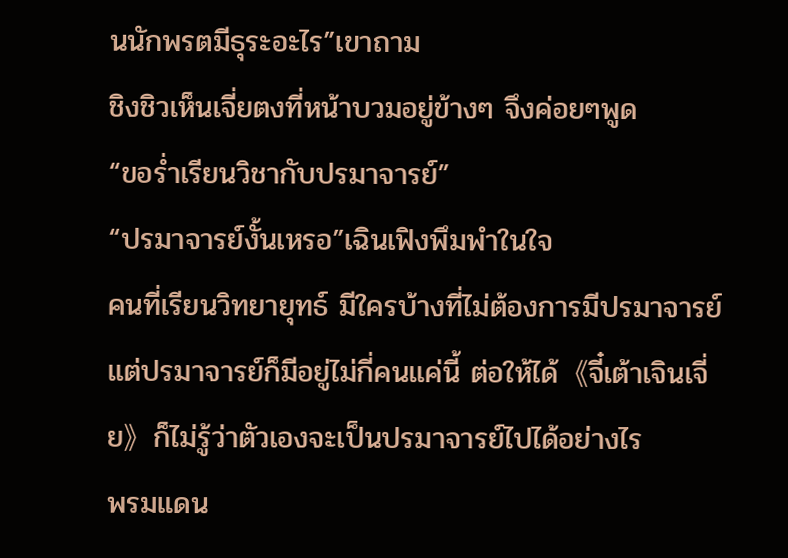นนักพรตมีธุระอะไร”เขาถาม
ชิงชิวเห็นเจี่ยตงที่หน้าบวมอยู่ข้างๆ จึงค่อยๆพูด
“ขอร่ำเรียนวิชากับปรมาจารย์”
“ปรมาจารย์งั้นเหรอ”เฉินเฟิงพึมพำในใจ
คนที่เรียนวิทยายุทธ์ มีใครบ้างที่ไม่ต้องการมีปรมาจารย์ แต่ปรมาจารย์ก็มีอยู่ไม่กี่คนแค่นี้ ต่อให้ได้《จี๋เต้าเจินเจี่ย》ก็ไม่รู้ว่าตัวเองจะเป็นปรมาจารย์ไปได้อย่างไร
พรมแดน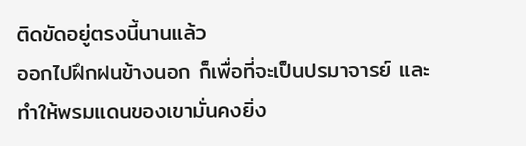ติดขัดอยู่ตรงนี้นานแล้ว
ออกไปฝึกฝนข้างนอก ก็เพื่อที่จะเป็นปรมาจารย์ และทำให้พรมแดนของเขามั่นคงยิ่ง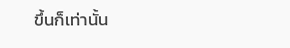ขึ้นก็เท่านั้น